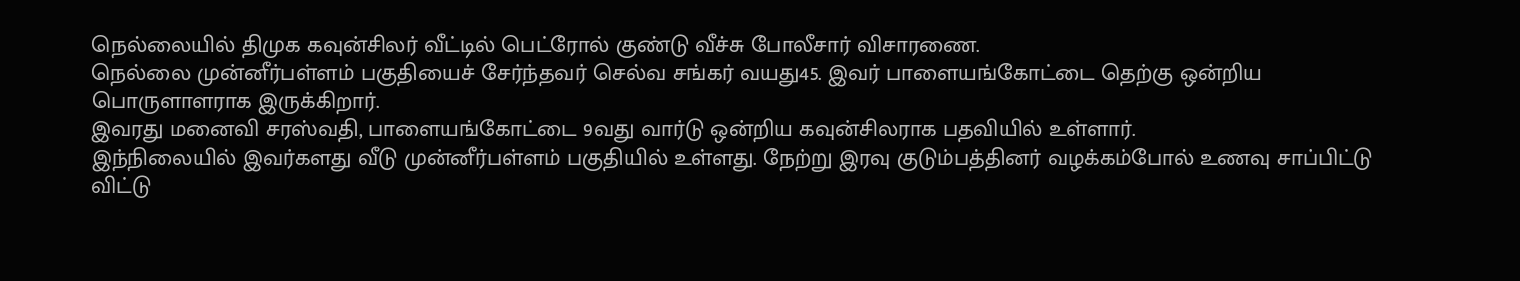நெல்லையில் திமுக கவுன்சிலர் வீட்டில் பெட்ரோல் குண்டு வீச்சு போலீசார் விசாரணை.
நெல்லை முன்னீர்பள்ளம் பகுதியைச் சேர்ந்தவர் செல்வ சங்கர் வயது45. இவர் பாளையங்கோட்டை தெற்கு ஒன்றிய பொருளாளராக இருக்கிறார்.
இவரது மனைவி சரஸ்வதி, பாளையங்கோட்டை 9வது வார்டு ஒன்றிய கவுன்சிலராக பதவியில் உள்ளார்.
இந்நிலையில் இவர்களது வீடு முன்னீர்பள்ளம் பகுதியில் உள்ளது. நேற்று இரவு குடும்பத்தினர் வழக்கம்போல் உணவு சாப்பிட்டு விட்டு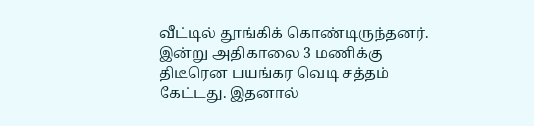வீட்டில் தூங்கிக் கொண்டிருந்தனர்.
இன்று அதிகாலை 3 மணிக்கு திடீரென பயங்கர வெடி சத்தம் கேட்டது. இதனால்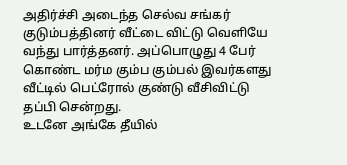அதிர்ச்சி அடைந்த செல்வ சங்கர் குடும்பத்தினர் வீட்டை விட்டு வெளியே வந்து பார்த்தனர். அப்பொழுது 4 பேர் கொண்ட மர்ம கும்ப கும்பல் இவர்களது வீட்டில் பெட்ரோல் குண்டு வீசிவிட்டு தப்பி சென்றது.
உடனே அங்கே தீயில்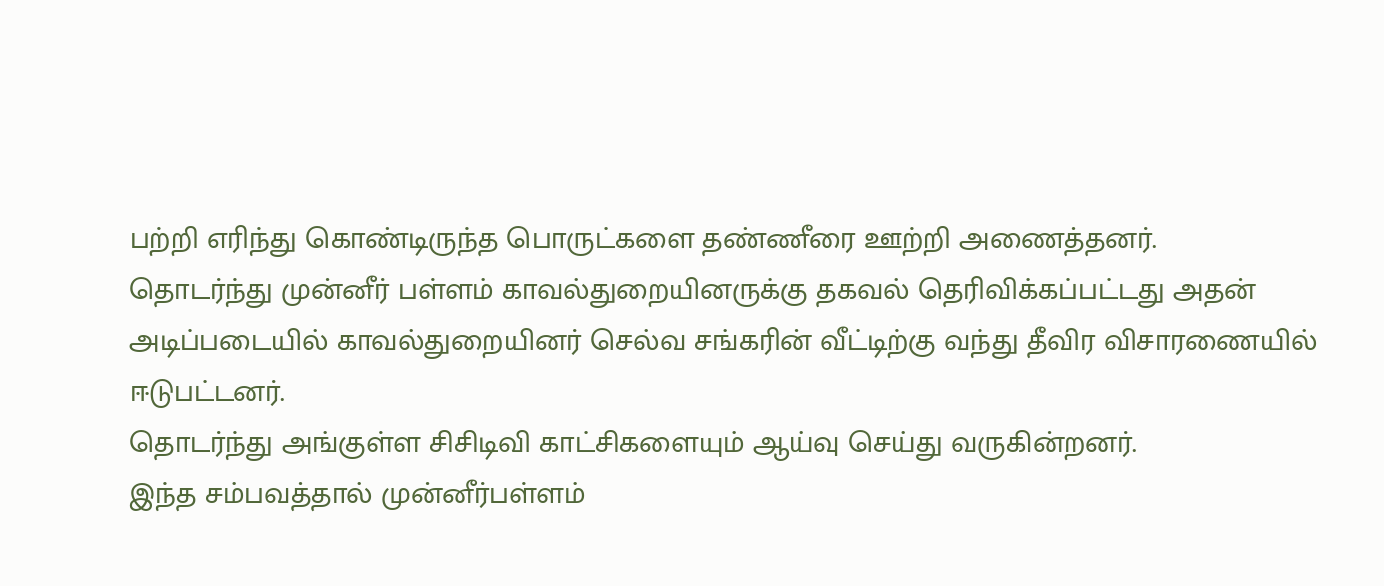பற்றி எரிந்து கொண்டிருந்த பொருட்களை தண்ணீரை ஊற்றி அணைத்தனர்.
தொடர்ந்து முன்னீர் பள்ளம் காவல்துறையினருக்கு தகவல் தெரிவிக்கப்பட்டது அதன் அடிப்படையில் காவல்துறையினர் செல்வ சங்கரின் வீட்டிற்கு வந்து தீவிர விசாரணையில் ஈடுபட்டனர்.
தொடர்ந்து அங்குள்ள சிசிடிவி காட்சிகளையும் ஆய்வு செய்து வருகின்றனர்.
இந்த சம்பவத்தால் முன்னீர்பள்ளம்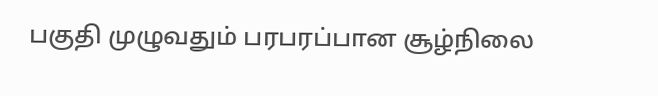பகுதி முழுவதும் பரபரப்பான சூழ்நிலை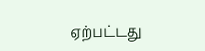ஏற்பட்டது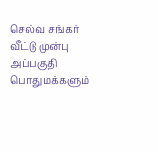செல்வ சங்கர் வீட்டு முன்பு அப்பகுதி பொதுமக்களும்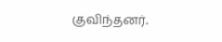குவிந்தனர்.